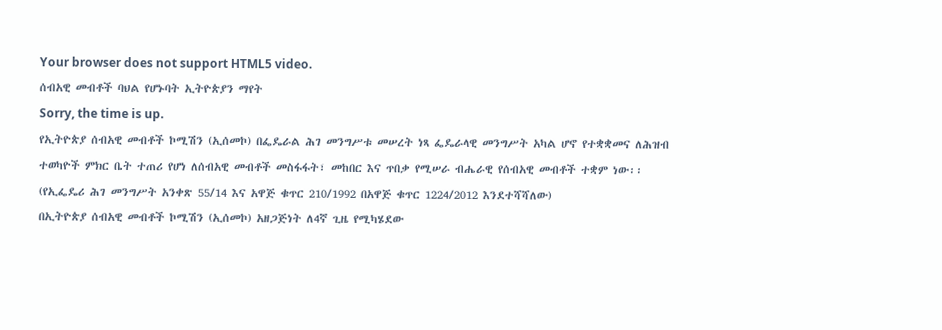Your browser does not support HTML5 video.
ሰብአዊ መብቶች ባህል የሆኑባት ኢትዮጵያን ማየት
Sorry, the time is up.
የኢትዮጵያ ሰብአዊ መብቶች ኮሚሽን (ኢሰመኮ) በፌዴራል ሕገ መንግሥቱ መሠረት ነጻ ፌዴራላዊ መንግሥት አካል ሆኖ የተቋቋመና ለሕዝብ ተወካዮች ምክር ቤት ተጠሪ የሆነ ለሰብአዊ መብቶች መስፋፋት፣ መከበር እና ጥበቃ የሚሠራ ብሔራዊ የሰብአዊ መብቶች ተቋም ነው፡፡ (የኢፌዴሪ ሕገ መንግሥት አንቀጽ 55/14 እና አዋጅ ቁጥር 210/1992 በአዋጅ ቁጥር 1224/2012 እንደተሻሻለው)
በኢትዮጵያ ሰብአዊ መብቶች ኮሚሽን (ኢሰመኮ) አዘጋጅነት ለ4ኛ ጊዜ የሚካሄደው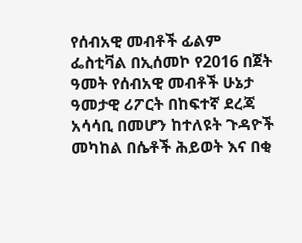የሰብአዊ መብቶች ፊልም ፌስቲቫል በኢሰመኮ የ2016 በጀት ዓመት የሰብአዊ መብቶች ሁኔታ ዓመታዊ ሪፖርት በከፍተኛ ደረጃ አሳሳቢ በመሆን ከተለዩት ጉዳዮች መካከል በሴቶች ሕይወት እና በቂ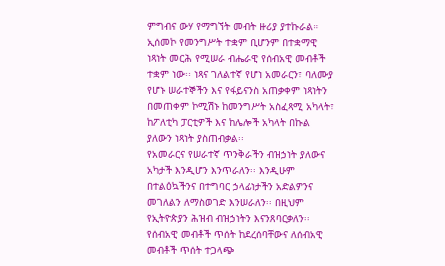ምግብና ውሃ የማግኘት መብት ዙሪያ ያተኩራል።
ኢሰመኮ የመንግሥት ተቋም ቢሆንም በተቋማዊ ነጻነት መርሕ የሚሠራ ብሔራዊ የሰብአዊ መብቶች ተቋም ነው፡፡ ነጻና ገለልተኛ የሆነ አመራርን፣ ባለሙያ የሆኑ ሠራተኞችን እና የፋይናንስ አጠቃቀም ነጻነትን በመጠቀም ኮሚሽኑ ከመንግሥት አስፈጻሚ አካላት፣ ከፖለቲካ ፓርቲዎች እና ከሌሎች አካላት በኩል ያለውን ነጻነት ያስጠብቃል፡፡
የአመራርና የሠራተኛ ጥንቅራችን ብዝኃነት ያለውና አካታች እንዲሆን እንጥራለን፡፡ እንዲሁም በተልዕኳችንና በተግባር ኃላፊነታችን አድልዎንና መገለልን ለማስወገድ እንሠራለን፡፡ በዚህም የኢትዮጵያን ሕዝብ ብዝኃነትን እናንጸባርቃለን፡፡
የሰብአዊ መብቶች ጥሰት ከደረሰባቸውና ለሰብአዊ መብቶች ጥሰት ተጋላጭ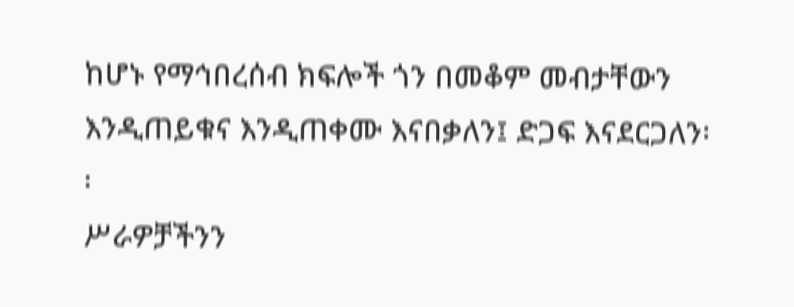ከሆኑ የማኅበረሰብ ክፍሎች ጎን በመቆም መብታቸውን እንዲጠይቁና እንዲጠቀሙ እናበቃለን፤ ድጋፍ እናደርጋለን፡፡
ሥራዎቻችንን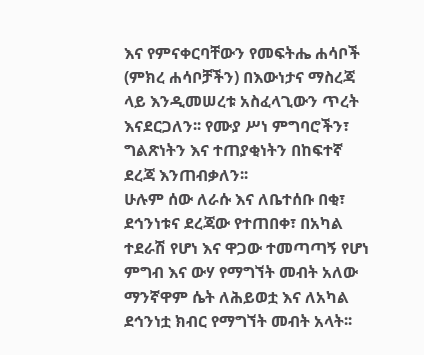እና የምናቀርባቸውን የመፍትሔ ሐሳቦች (ምክረ ሐሳቦቻችን) በእውነታና ማስረጃ ላይ እንዲመሠረቱ አስፈላጊውን ጥረት እናደርጋለን፡፡ የሙያ ሥነ ምግባሮችን፣ ግልጽነትን እና ተጠያቂነትን በከፍተኛ ደረጃ እንጠብቃለን፡፡
ሁሉም ሰው ለራሱ እና ለቤተሰቡ በቂ፣ ደኅንነቱና ደረጃው የተጠበቀ፣ በአካል ተደራሽ የሆነ እና ዋጋው ተመጣጣኝ የሆነ ምግብ እና ውሃ የማግኘት መብት አለው
ማንኛዋም ሴት ለሕይወቷ እና ለአካል ደኅንነቷ ክብር የማግኘት መብት አላት፡፡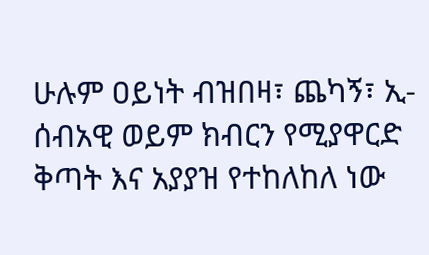ሁሉም ዐይነት ብዝበዛ፣ ጨካኝ፣ ኢ-ሰብአዊ ወይም ክብርን የሚያዋርድ ቅጣት እና አያያዝ የተከለከለ ነው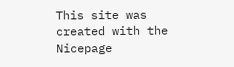This site was created with the Nicepage